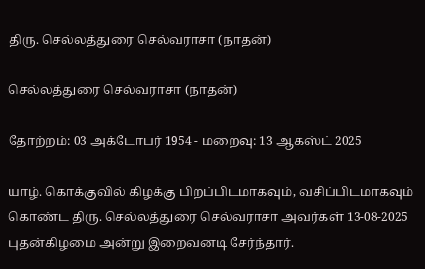திரு. செல்லத்துரை செல்வராசா (நாதன்)

செல்லத்துரை செல்வராசா (நாதன்)

தோற்றம்: 03 அக்டோபர் 1954 - மறைவு: 13 ஆகஸ்ட் 2025

யாழ். கொக்குவில் கிழக்கு பிறப்பிடமாகவும், வசிப்பிடமாகவும் கொண்ட திரு. செல்லத்துரை செல்வராசா அவர்கள் 13-08-2025 புதன்கிழமை அன்று இறைவனடி சேர்ந்தார்.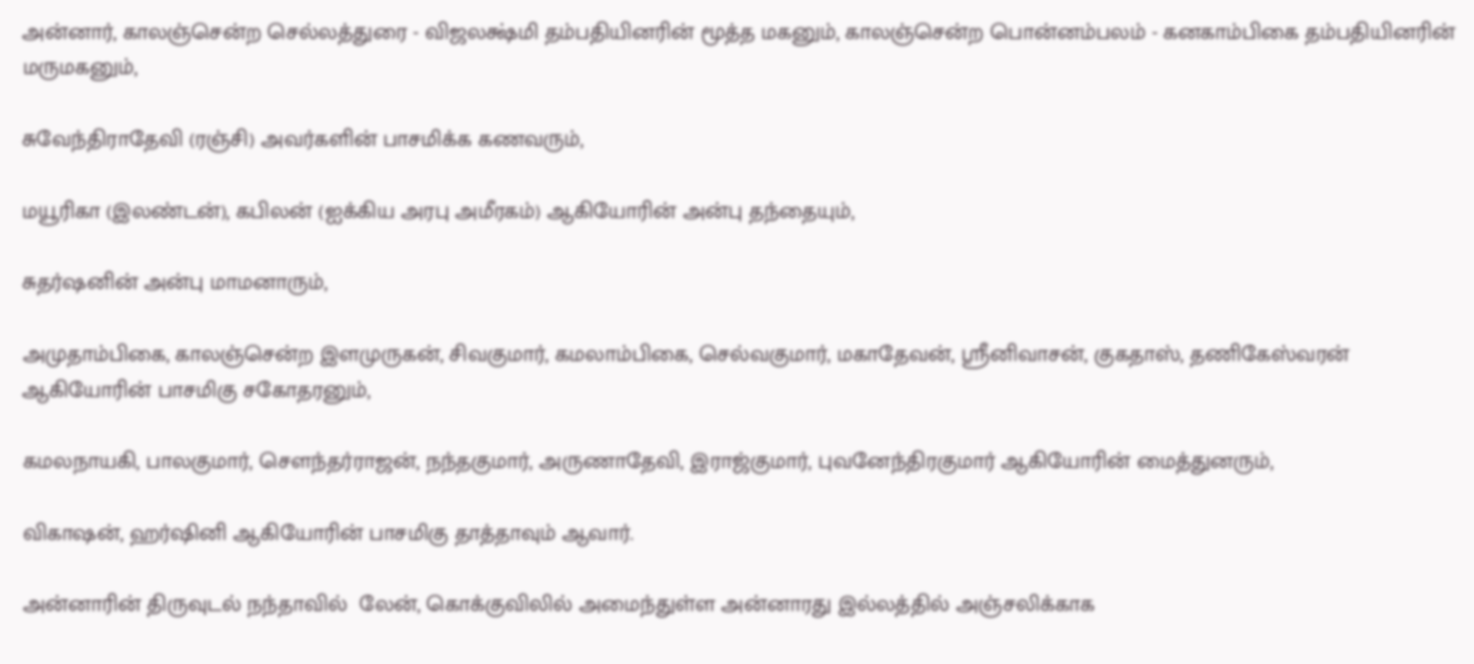அன்னார், காலஞ்சென்ற செல்லத்துரை - விஜலக்ஷ்மி தம்பதியினரின் மூத்த மகனும், காலஞ்சென்ற பொன்னம்பலம் - கனகாம்பிகை தம்பதியினரின் மருமகனும்,

சுவேந்திராதேவி (ரஞ்சி) அவர்களின் பாசமிக்க கணவரும்,

மயூரிகா (இலண்டன்), கபிலன் (ஐக்கிய அரபு அமீரகம்) ஆகியோரின் அன்பு தந்தையும்,

சுதர்ஷனின் அன்பு மாமனாரும்,

அமுதாம்பிகை, காலஞ்சென்ற இளமுருகன், சிவகுமார், கமலாம்பிகை, செல்வகுமார், மகாதேவன், ஸ்ரீனிவாசன், குகதாஸ், தணிகேஸ்வரன்  ஆகியோரின் பாசமிகு சகோதரனும்,

கமலநாயகி, பாலகுமார், சௌந்தர்ராஜன், நந்தகுமார், அருணாதேவி, இராஜ்குமார், புவனேந்திரகுமார் ஆகியோரின் மைத்துனரும்,

விகாஷன், ஹர்ஷினி ஆகியோரின் பாசமிகு தாத்தாவும் ஆவார்.

அன்னாரின் திருவுடல் நந்தாவில்  லேன், கொக்குவிலில் அமைந்துள்ள அன்னாரது இல்லத்தில் அஞ்சலிக்காக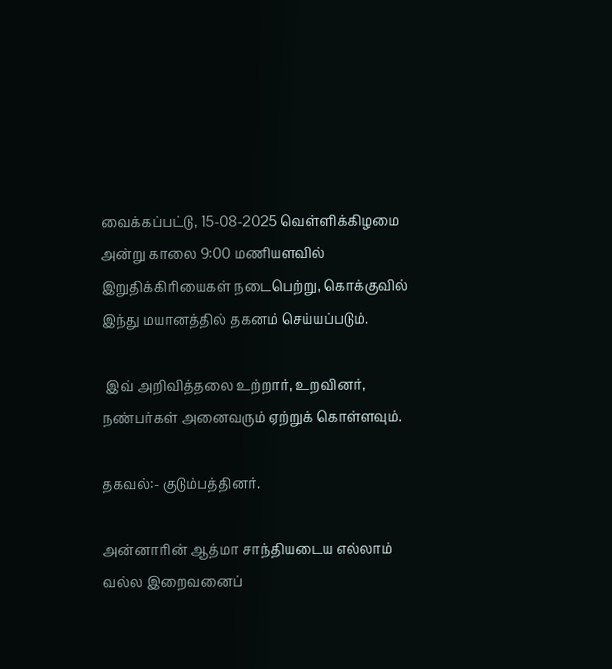வைக்கப்பட்டு, 15-08-2025 வெள்ளிக்கிழமை அன்று காலை 9:00 மணியளவில் இறுதிக்கிரியைகள் நடைபெற்று, கொக்குவில் இந்து மயானத்தில் தகனம் செய்யப்படும்.

 இவ் அறிவித்தலை உற்றார், உறவினர், நண்பர்கள் அனைவரும் ஏற்றுக் கொள்ளவும்.

தகவல்:- குடும்பத்தினர்.

அன்னாரின் ஆத்மா சாந்தியடைய எல்லாம் வல்ல இறைவனைப்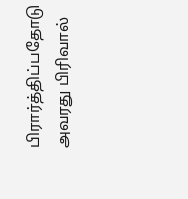பிரார்த்திப்பதோடு அவரது பிரிவால்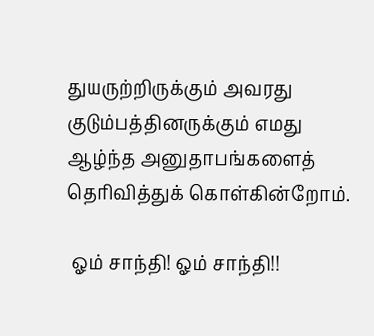துயருற்றிருக்கும் அவரது குடும்பத்தினருக்கும் எமது ஆழ்ந்த அனுதாபங்களைத் தெரிவித்துக் கொள்கின்றோம்.

 ஓம் சாந்தி! ஓம் சாந்தி!!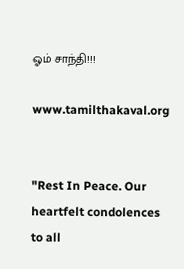ஓம் சாந்தி!!!

www.tamilthakaval.org


"Rest In Peace. Our heartfelt condolences to all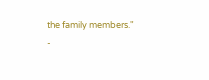the family members."
-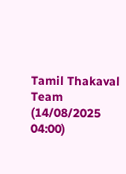Tamil Thakaval Team (14/08/2025 04:00)